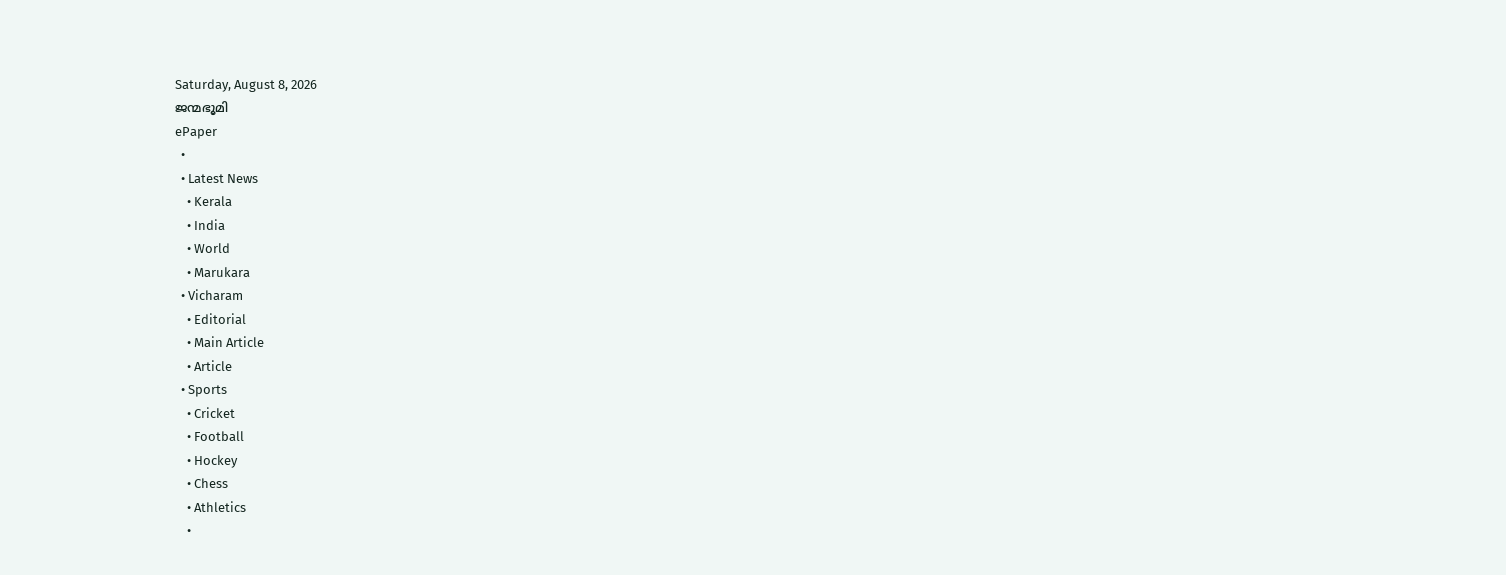Saturday, August 8, 2026
ജന്മഭൂമി
ePaper
  •
  • Latest News
    • Kerala
    • India
    • World
    • Marukara
  • Vicharam
    • Editorial
    • Main Article
    • Article
  • Sports
    • Cricket
    • Football
    • Hockey
    • Chess
    • Athletics
    •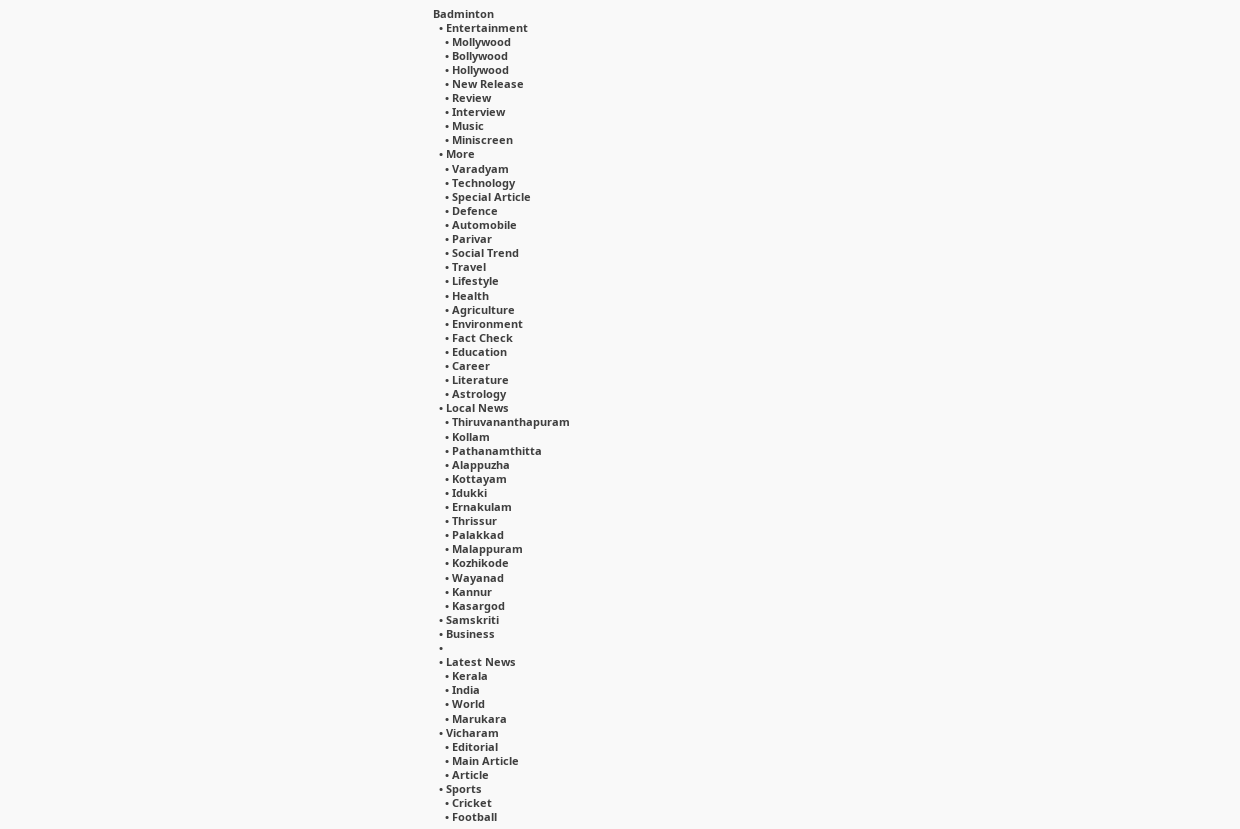Badminton
  • Entertainment
    • Mollywood
    • Bollywood
    • Hollywood
    • New Release
    • Review
    • Interview
    • Music
    • Miniscreen
  • More
    • Varadyam
    • Technology
    • Special Article
    • Defence
    • Automobile
    • Parivar
    • Social Trend
    • Travel
    • Lifestyle
    • Health
    • Agriculture
    • Environment
    • Fact Check
    • Education
    • Career
    • Literature
    • Astrology
  • Local News
    • Thiruvananthapuram
    • Kollam
    • Pathanamthitta
    • Alappuzha
    • Kottayam
    • Idukki
    • Ernakulam
    • Thrissur
    • Palakkad
    • Malappuram
    • Kozhikode
    • Wayanad
    • Kannur
    • Kasargod
  • Samskriti
  • Business
  •
  • Latest News
    • Kerala
    • India
    • World
    • Marukara
  • Vicharam
    • Editorial
    • Main Article
    • Article
  • Sports
    • Cricket
    • Football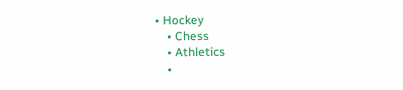• Hockey
    • Chess
    • Athletics
    •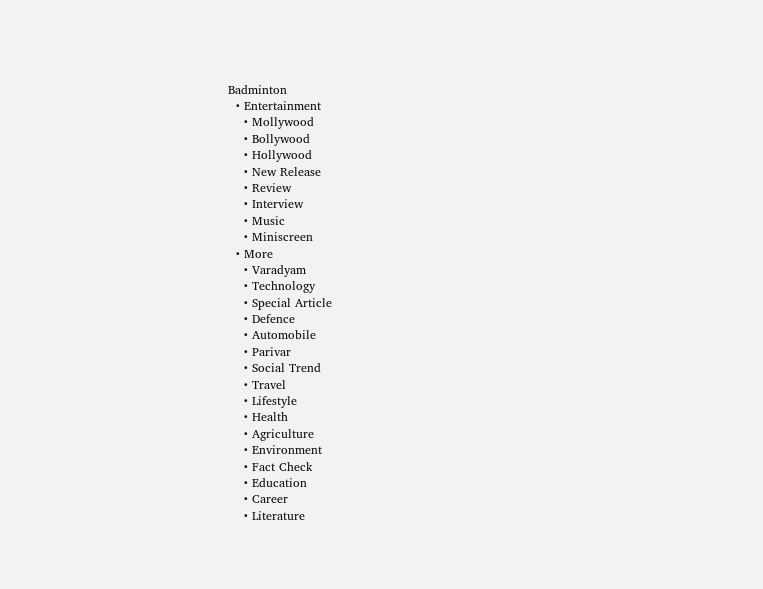Badminton
  • Entertainment
    • Mollywood
    • Bollywood
    • Hollywood
    • New Release
    • Review
    • Interview
    • Music
    • Miniscreen
  • More
    • Varadyam
    • Technology
    • Special Article
    • Defence
    • Automobile
    • Parivar
    • Social Trend
    • Travel
    • Lifestyle
    • Health
    • Agriculture
    • Environment
    • Fact Check
    • Education
    • Career
    • Literature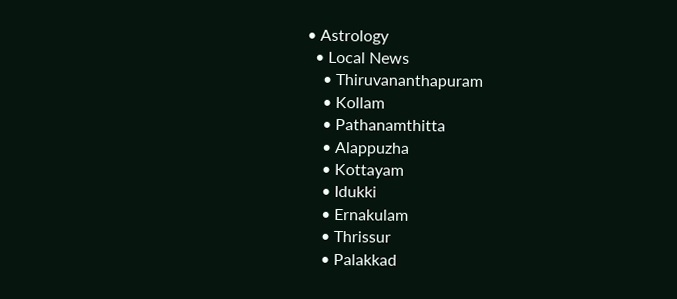• Astrology
  • Local News
    • Thiruvananthapuram
    • Kollam
    • Pathanamthitta
    • Alappuzha
    • Kottayam
    • Idukki
    • Ernakulam
    • Thrissur
    • Palakkad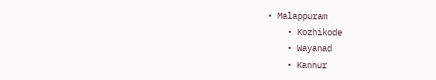• Malappuram
    • Kozhikode
    • Wayanad
    • Kannur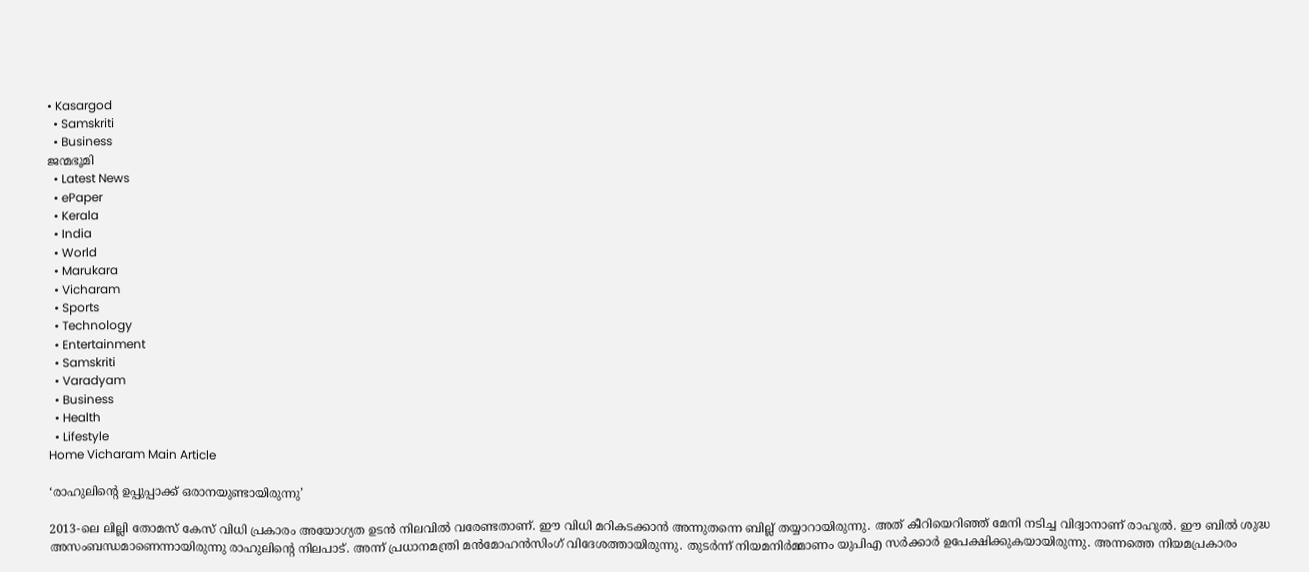• Kasargod
  • Samskriti
  • Business
ജന്മഭൂമി
  • Latest News
  • ePaper
  • Kerala
  • India
  • World
  • Marukara
  • Vicharam
  • Sports
  • Technology
  • Entertainment
  • Samskriti
  • Varadyam
  • Business
  • Health
  • Lifestyle
Home Vicharam Main Article

‘രാഹുലിന്റെ ഉപ്പുപ്പാക്ക് ഒരാനയുണ്ടായിരുന്നു’

2013-ലെ ലില്ലി തോമസ് കേസ് വിധി പ്രകാരം അയോഗ്യത ഉടന്‍ നിലവില്‍ വരേണ്ടതാണ്. ഈ വിധി മറികടക്കാന്‍ അന്നുതന്നെ ബില്ല് തയ്യാറായിരുന്നു. അത് കീറിയെറിഞ്ഞ് മേനി നടിച്ച വിദ്വാനാണ് രാഹുല്‍. ഈ ബില്‍ ശുദ്ധ അസംബന്ധമാണെന്നായിരുന്നു രാഹുലിന്റെ നിലപാട്. അന്ന് പ്രധാനമന്ത്രി മന്‍മോഹന്‍സിംഗ് വിദേശത്തായിരുന്നു. തുടര്‍ന്ന് നിയമനിര്‍മ്മാണം യുപിഎ സര്‍ക്കാര്‍ ഉപേക്ഷിക്കുകയായിരുന്നു. അന്നത്തെ നിയമപ്രകാരം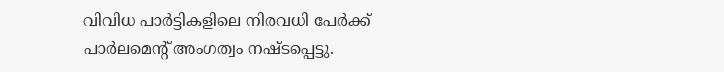വിവിധ പാര്‍ട്ടികളിലെ നിരവധി പേര്‍ക്ക് പാര്‍ലമെന്റ് അംഗത്വം നഷ്ടപ്പെട്ടു.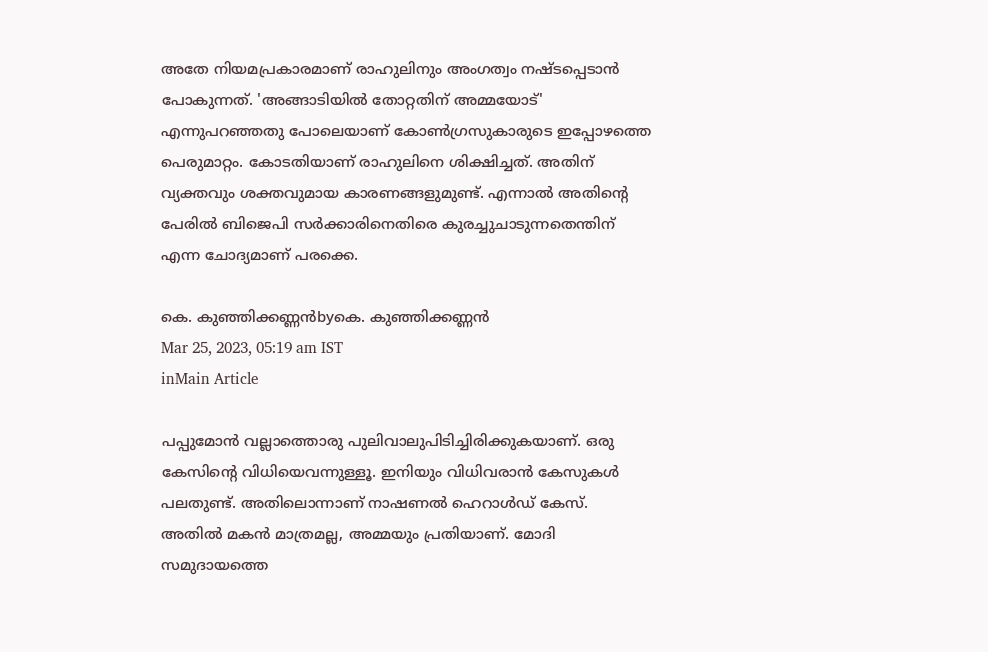അതേ നിയമപ്രകാരമാണ് രാഹുലിനും അംഗത്വം നഷ്ടപ്പെടാന്‍ പോകുന്നത്. 'അങ്ങാടിയില്‍ തോറ്റതിന് അമ്മയോട്' എന്നുപറഞ്ഞതു പോലെയാണ് കോണ്‍ഗ്രസുകാരുടെ ഇപ്പോഴത്തെ പെരുമാറ്റം. കോടതിയാണ് രാഹുലിനെ ശിക്ഷിച്ചത്. അതിന് വ്യക്തവും ശക്തവുമായ കാരണങ്ങളുമുണ്ട്. എന്നാല്‍ അതിന്റെ പേരില്‍ ബിജെപി സര്‍ക്കാരിനെതിരെ കുരച്ചുചാടുന്നതെന്തിന് എന്ന ചോദ്യമാണ് പരക്കെ.

കെ. കുഞ്ഞിക്കണ്ണന്‍byകെ. കുഞ്ഞിക്കണ്ണന്‍
Mar 25, 2023, 05:19 am IST
inMain Article

പപ്പുമോന്‍ വല്ലാത്തൊരു പുലിവാലുപിടിച്ചിരിക്കുകയാണ്. ഒരു കേസിന്റെ വിധിയെവന്നുള്ളൂ. ഇനിയും വിധിവരാന്‍ കേസുകള്‍ പലതുണ്ട്. അതിലൊന്നാണ് നാഷണല്‍ ഹെറാള്‍ഡ് കേസ്. അതില്‍ മകന്‍ മാത്രമല്ല, അമ്മയും പ്രതിയാണ്. മോദി സമുദായത്തെ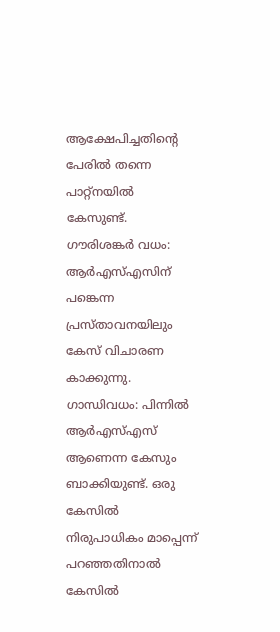ആക്ഷേപിച്ചതിന്റെ പേരില്‍ തന്നെ പാറ്റ്‌നയില്‍ കേസുണ്ട്. ഗൗരിശങ്കര്‍ വധം: ആര്‍എസ്എസിന് പങ്കെന്ന പ്രസ്താവനയിലും കേസ് വിചാരണ കാക്കുന്നു. ഗാന്ധിവധം: പിന്നില്‍ ആര്‍എസ്എസ് ആണെന്ന കേസും ബാക്കിയുണ്ട്. ഒരു കേസില്‍ നിരുപാധികം മാപ്പെന്ന് പറഞ്ഞതിനാല്‍ കേസില്‍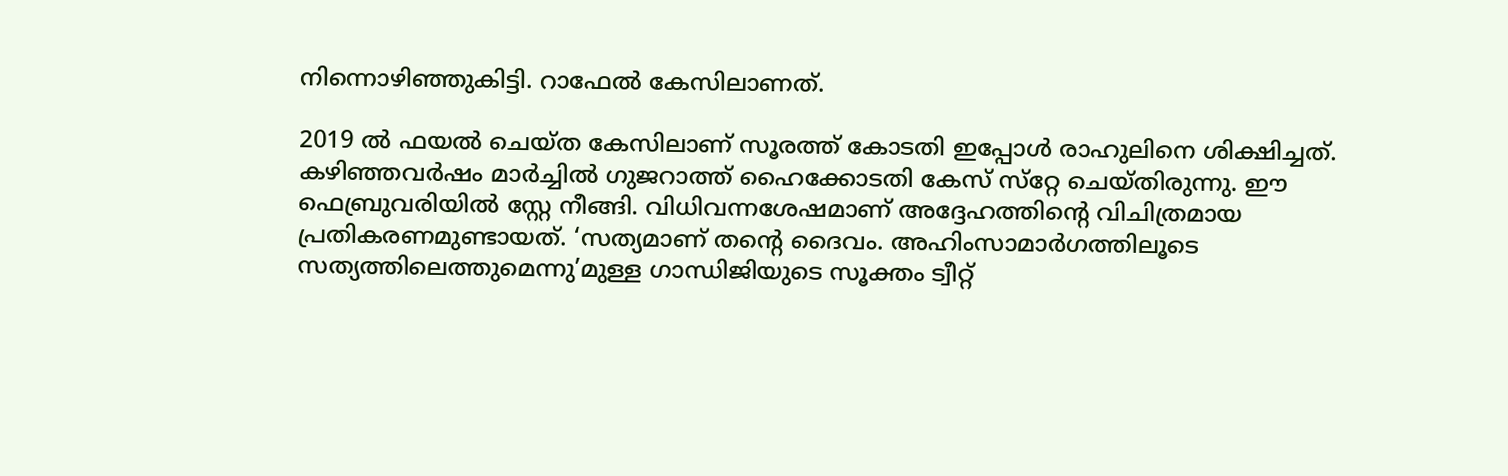നിന്നൊഴിഞ്ഞുകിട്ടി. റാഫേല്‍ കേസിലാണത്.

2019 ല്‍ ഫയല്‍ ചെയ്ത കേസിലാണ് സൂരത്ത് കോടതി ഇപ്പോള്‍ രാഹുലിനെ ശിക്ഷിച്ചത്. കഴിഞ്ഞവര്‍ഷം മാര്‍ച്ചില്‍ ഗുജറാത്ത് ഹൈക്കോടതി കേസ് സ്‌റ്റേ ചെയ്തിരുന്നു. ഈ ഫെബ്രുവരിയില്‍ സ്റ്റേ നീങ്ങി. വിധിവന്നശേഷമാണ് അദ്ദേഹത്തിന്റെ വിചിത്രമായ പ്രതികരണമുണ്ടായത്. ‘സത്യമാണ് തന്റെ ദൈവം. അഹിംസാമാര്‍ഗത്തിലൂടെ സത്യത്തിലെത്തുമെന്നു’മുള്ള ഗാന്ധിജിയുടെ സൂക്തം ട്വീറ്റ്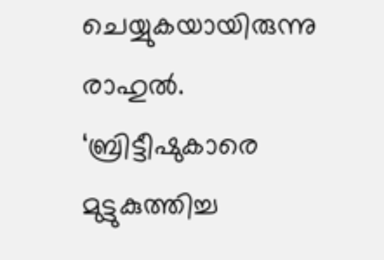ചെയ്യുകയായിരുന്നു രാഹുല്‍. ‘ബ്രിട്ടീഷുകാരെ മുട്ടുകുത്തിച്ച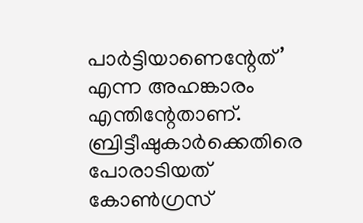പാര്‍ട്ടിയാണെന്റേത്’ എന്ന അഹങ്കാരം എന്തിന്റേതാണ്. ബ്രിട്ടീഷുകാര്‍ക്കെതിരെ പോരാടിയത് കോണ്‍ഗ്രസ്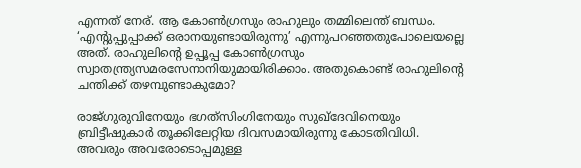എന്നത് നേര്. ആ കോണ്‍ഗ്രസും രാഹുലും തമ്മിലെന്ത് ബന്ധം. ‘എന്റുപ്പുപ്പാക്ക് ഒരാനയുണ്ടായിരുന്നു’ എന്നുപറഞ്ഞതുപോലെയല്ലെ അത്. രാഹുലിന്റെ ഉപ്പൂപ്പ കോണ്‍ഗ്രസും സ്വാതന്ത്ര്യസമരസേനാനിയുമായിരിക്കാം. അതുകൊണ്ട് രാഹുലിന്റെ ചന്തിക്ക് തഴമ്പുണ്ടാകുമോ?

രാജ്ഗുരുവിനേയും ഭഗത്‌സിംഗിനേയും സുഖ്‌ദേവിനെയും ബ്രിട്ടീഷുകാര്‍ തൂക്കിലേറ്റിയ ദിവസമായിരുന്നു കോടതിവിധി. അവരും അവരോടൊപ്പമുള്ള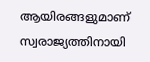ആയിരങ്ങളുമാണ് സ്വരാജ്യത്തിനായി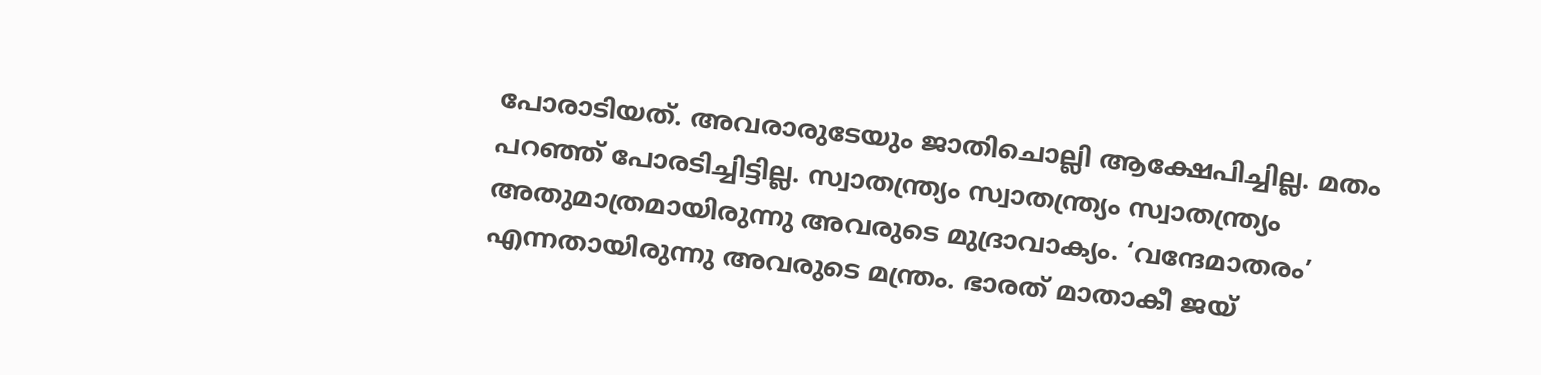പോരാടിയത്. അവരാരുടേയും ജാതിചൊല്ലി ആക്ഷേപിച്ചില്ല. മതം പറഞ്ഞ് പോരടിച്ചിട്ടില്ല. സ്വാതന്ത്ര്യം സ്വാതന്ത്ര്യം സ്വാതന്ത്ര്യം അതുമാത്രമായിരുന്നു അവരുടെ മുദ്രാവാക്യം. ‘വന്ദേമാതരം’ എന്നതായിരുന്നു അവരുടെ മന്ത്രം. ഭാരത് മാതാകീ ജയ്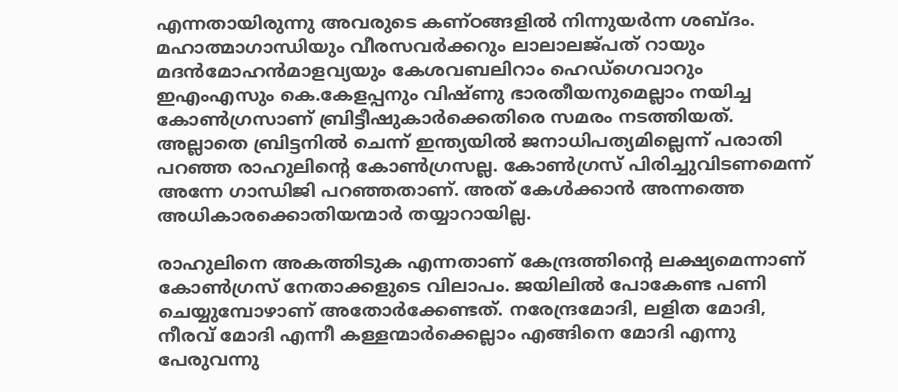എന്നതായിരുന്നു അവരുടെ കണ്ഠങ്ങളില്‍ നിന്നുയര്‍ന്ന ശബ്ദം. മഹാത്മാഗാന്ധിയും വീരസവര്‍ക്കറും ലാലാലജ്പത് റായും മദന്‍മോഹന്‍മാളവ്യയും കേശവബലിറാം ഹെഡ്‌ഗെവാറും ഇഎംഎസും കെ.കേളപ്പനും വിഷ്ണു ഭാരതീയനുമെല്ലാം നയിച്ച കോണ്‍ഗ്രസാണ് ബ്രിട്ടീഷുകാര്‍ക്കെതിരെ സമരം നടത്തിയത്. അല്ലാതെ ബ്രിട്ടനില്‍ ചെന്ന് ഇന്ത്യയില്‍ ജനാധിപത്യമില്ലെന്ന് പരാതി പറഞ്ഞ രാഹുലിന്റെ കോണ്‍ഗ്രസല്ല. കോണ്‍ഗ്രസ് പിരിച്ചുവിടണമെന്ന് അന്നേ ഗാന്ധിജി പറഞ്ഞതാണ്. അത് കേള്‍ക്കാന്‍ അന്നത്തെ അധികാരക്കൊതിയന്മാര്‍ തയ്യാറായില്ല.

രാഹുലിനെ അകത്തിടുക എന്നതാണ് കേന്ദ്രത്തിന്റെ ലക്ഷ്യമെന്നാണ് കോണ്‍ഗ്രസ് നേതാക്കളുടെ വിലാപം. ജയിലില്‍ പോകേണ്ട പണി ചെയ്യുമ്പോഴാണ് അതോര്‍ക്കേണ്ടത്. നരേന്ദ്രമോദി, ലളിത മോദി, നീരവ് മോദി എന്നീ കള്ളന്മാര്‍ക്കെല്ലാം എങ്ങിനെ മോദി എന്നു പേരുവന്നു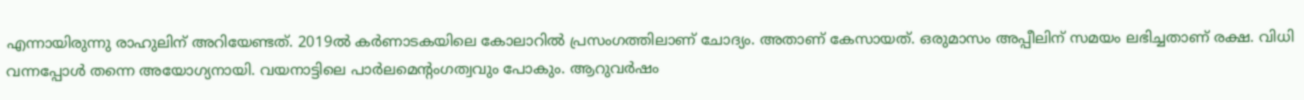എന്നായിരുന്നു രാഹുലിന് അറിയേണ്ടത്. 2019ല്‍ കര്‍ണാടകയിലെ കോലാറില്‍ പ്രസംഗത്തിലാണ് ചോദ്യം. അതാണ് കേസായത്. ഒരുമാസം അപ്പീലിന് സമയം ലഭിച്ചതാണ് രക്ഷ. വിധി വന്നപ്പോള്‍ തന്നെ അയോഗ്യനായി. വയനാട്ടിലെ പാര്‍ലമെന്റംഗത്വവും പോകും. ആറുവര്‍ഷം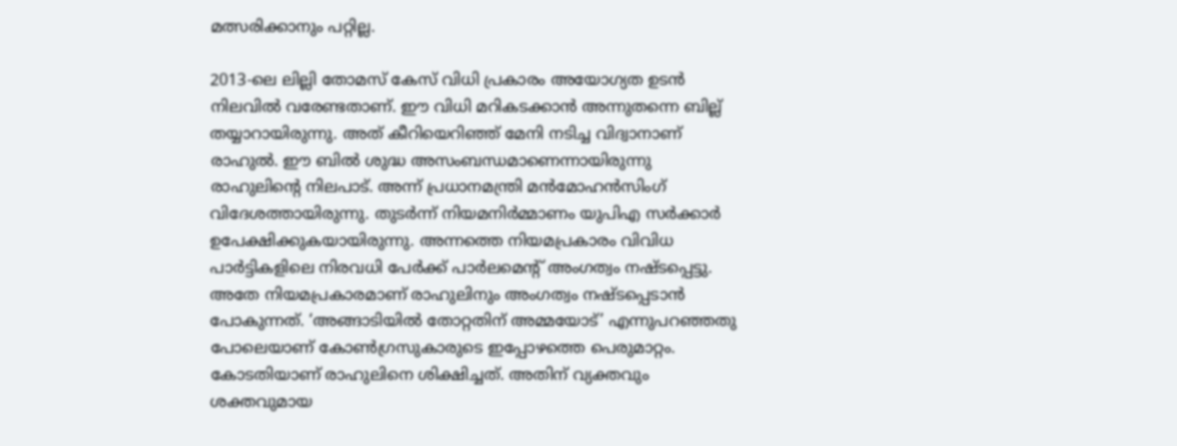മത്സരിക്കാനും പറ്റില്ല.

2013-ലെ ലില്ലി തോമസ് കേസ് വിധി പ്രകാരം അയോഗ്യത ഉടന്‍ നിലവില്‍ വരേണ്ടതാണ്. ഈ വിധി മറികടക്കാന്‍ അന്നുതന്നെ ബില്ല് തയ്യാറായിരുന്നു. അത് കീറിയെറിഞ്ഞ് മേനി നടിച്ച വിദ്വാനാണ് രാഹുല്‍. ഈ ബില്‍ ശുദ്ധ അസംബന്ധമാണെന്നായിരുന്നു രാഹുലിന്റെ നിലപാട്. അന്ന് പ്രധാനമന്ത്രി മന്‍മോഹന്‍സിംഗ് വിദേശത്തായിരുന്നു. തുടര്‍ന്ന് നിയമനിര്‍മ്മാണം യുപിഎ സര്‍ക്കാര്‍ ഉപേക്ഷിക്കുകയായിരുന്നു. അന്നത്തെ നിയമപ്രകാരം വിവിധ പാര്‍ട്ടികളിലെ നിരവധി പേര്‍ക്ക് പാര്‍ലമെന്റ് അംഗത്വം നഷ്ടപ്പെട്ടു. അതേ നിയമപ്രകാരമാണ് രാഹുലിനും അംഗത്വം നഷ്ടപ്പെടാന്‍ പോകുന്നത്. ‘അങ്ങാടിയില്‍ തോറ്റതിന് അമ്മയോട്’ എന്നുപറഞ്ഞതു പോലെയാണ് കോണ്‍ഗ്രസുകാരുടെ ഇപ്പോഴത്തെ പെരുമാറ്റം. കോടതിയാണ് രാഹുലിനെ ശിക്ഷിച്ചത്. അതിന് വ്യക്തവും ശക്തവുമായ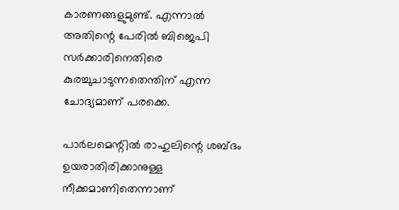കാരണങ്ങളുമുണ്ട്. എന്നാല്‍ അതിന്റെ പേരില്‍ ബിജെപി സര്‍ക്കാരിനെതിരെ കുരച്ചുചാടുന്നതെന്തിന് എന്ന ചോദ്യമാണ് പരക്കെ.

പാര്‍ലമെന്റില്‍ രാഹുലിന്റെ ശബ്ദം ഉയരാതിരിക്കാനുള്ള നീക്കമാണിതെന്നാണ്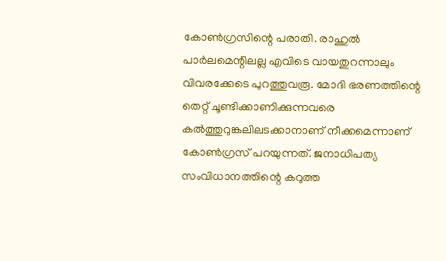കോണ്‍ഗ്രസിന്റെ പരാതി. രാഹുല്‍ പാര്‍ലമെന്റിലല്ല എവിടെ വായതുറന്നാലും വിവരക്കേടെ പുറത്തുവരൂ. മോദി ഭരണത്തിന്റെ തെറ്റ് ചൂണ്ടിക്കാണിക്കുന്നവരെ കല്‍ത്തുറുങ്കലിലടക്കാനാണ് നീക്കമെന്നാണ് കോണ്‍ഗ്രസ് പറയുന്നത്. ജനാധിപത്യ സംവിധാനത്തിന്റെ കറുത്ത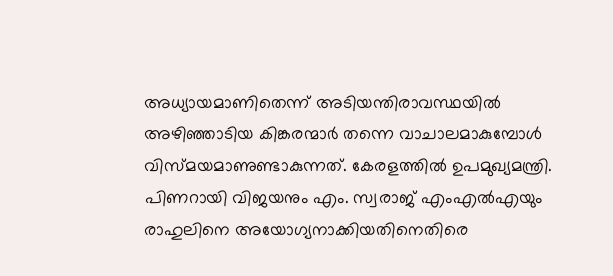അധ്യായമാണിതെന്ന് അടിയന്തിരാവസ്ഥയില്‍ അഴിഞ്ഞാടിയ കിങ്കരന്മാര്‍ തന്നെ വാചാലമാകുമ്പോള്‍ വിസ്മയമാണുണ്ടാകുന്നത്. കേരളത്തില്‍ ഉപമുഖ്യമന്ത്രി. പിണറായി വിജയനും എം. സ്വരാജ് എംഎല്‍എയും രാഹുലിനെ അയോഗ്യനാക്കിയതിനെതിരെ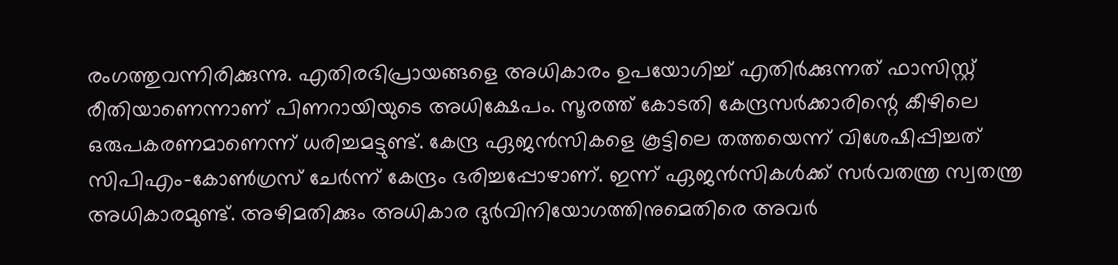രംഗത്തുവന്നിരിക്കുന്നു. എതിരഭിപ്രായങ്ങളെ അധികാരം ഉപയോഗിച്ച് എതിര്‍ക്കുന്നത് ഫാസിസ്റ്റ് രീതിയാണെന്നാണ് പിണറായിയുടെ അധിക്ഷേപം. സൂരത്ത് കോടതി കേന്ദ്രസര്‍ക്കാരിന്റെ കീഴിലെ ഒരുപകരണമാണെന്ന് ധരിച്ചമട്ടുണ്ട്. കേന്ദ്ര ഏജന്‍സികളെ കൂട്ടിലെ തത്തയെന്ന് വിശേഷിപ്പിച്ചത് സിപിഎം-കോണ്‍ഗ്രസ് ചേര്‍ന്ന് കേന്ദ്രം ഭരിച്ചപ്പോഴാണ്. ഇന്ന് ഏജന്‍സികള്‍ക്ക് സര്‍വതന്ത്ര സ്വതന്ത്ര അധികാരമുണ്ട്. അഴിമതിക്കും അധികാര ദുര്‍വിനിയോഗത്തിനുമെതിരെ അവര്‍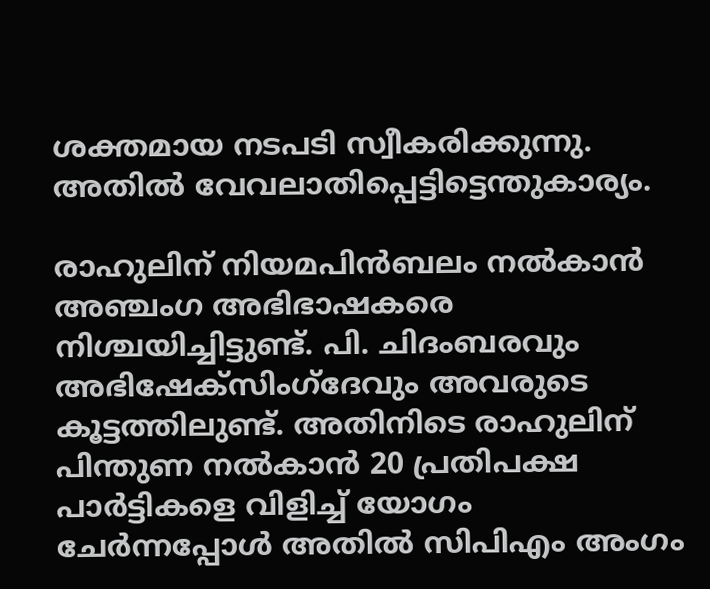ശക്തമായ നടപടി സ്വീകരിക്കുന്നു. അതില്‍ വേവലാതിപ്പെട്ടിട്ടെന്തുകാര്യം.

രാഹുലിന് നിയമപിന്‍ബലം നല്‍കാന്‍ അഞ്ചംഗ അഭിഭാഷകരെ നിശ്ചയിച്ചിട്ടുണ്ട്. പി. ചിദംബരവും അഭിഷേക്‌സിംഗ്‌ദേവും അവരുടെ കൂട്ടത്തിലുണ്ട്. അതിനിടെ രാഹുലിന് പിന്തുണ നല്‍കാന്‍ 20 പ്രതിപക്ഷ പാര്‍ട്ടികളെ വിളിച്ച് യോഗം ചേര്‍ന്നപ്പോള്‍ അതില്‍ സിപിഎം അംഗം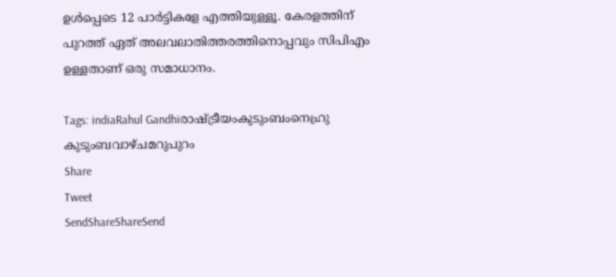ഉള്‍പ്പെടെ 12 പാര്‍ട്ടികളേ എത്തിയുള്ളൂ. കേരളത്തിന് പുറത്ത് ഏത് അലവലാതിത്തരത്തിനൊപ്പവും സിപിഎം ഉള്ളതാണ് ഒരു സമാധാനം.

Tags: indiaRahul Gandhiരാഷ്ട്രീയംകുടുംബംനെഹ്രു കുടുംബവാഴ്ചമറുപുറം
Share
Tweet
SendShareShareSend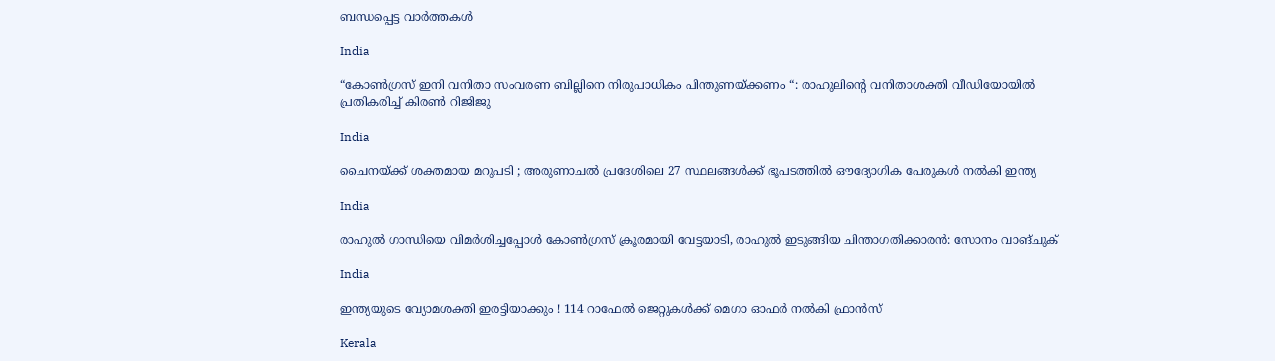ബന്ധപ്പെട്ട വാര്‍ത്തകള്‍

India

“കോൺഗ്രസ് ഇനി വനിതാ സംവരണ ബില്ലിനെ നിരുപാധികം പിന്തുണയ്‌ക്കണം “: രാഹുലിന്റെ വനിതാശക്തി വീഡിയോയിൽ പ്രതികരിച്ച് കിരൺ റിജിജു

India

ചൈനയ്‌ക്ക് ശക്തമായ മറുപടി ; അരുണാചൽ പ്രദേശിലെ 27 സ്ഥലങ്ങൾക്ക് ഭൂപടത്തിൽ ഔദ്യോഗിക പേരുകൾ നൽകി ഇന്ത്യ

India

രാഹുല്‍ ഗാന്ധിയെ വിമര്‍ശിച്ചപ്പോള്‍ കോണ്‍ഗ്രസ് ക്രൂരമായി വേട്ടയാടി, രാഹുല്‍ ഇടുങ്ങിയ ചിന്താഗതിക്കാരന്‍: സോനം വാങ്ചുക്

India

ഇന്ത്യയുടെ വ്യോമശക്തി ഇരട്ടിയാക്കും ! 114 റാഫേൽ ജെറ്റുകൾക്ക് മെഗാ ഓഫർ നൽകി ഫ്രാൻസ്

Kerala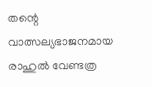തന്റെ വാത്സല്യഭാജനമായ രാഹുൽ വേണ്ടത്ര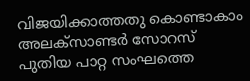വിജയിക്കാത്തതു കൊണ്ടാകാം അലക്സാണ്ടർ സോറസ് പുതിയ പാറ്റ സംഘത്തെ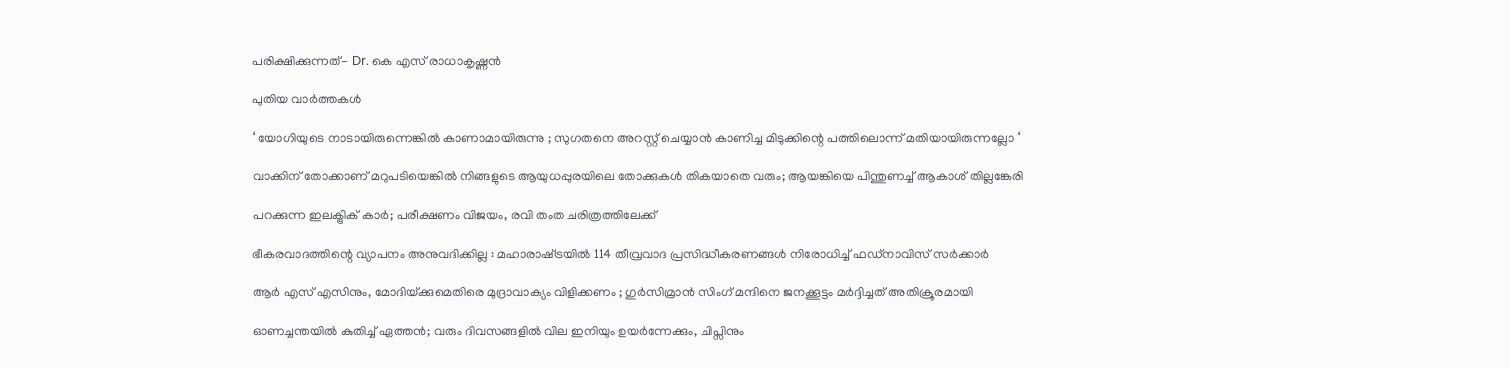പരിക്ഷിക്കുന്നത്- Dr. കെ എസ് രാധാകൃഷ്ണൻ

പുതിയ വാര്‍ത്തകള്‍

‘ യോഗിയുടെ നാടായിരുന്നെങ്കിൽ കാണാമായിരുന്നു ; സുഗതനെ അറസ്റ്റ് ചെയ്യാൻ കാണിച്ച മിടുക്കിന്റെ പത്തിലൊന്ന് മതിയായിരുന്നല്ലോ ‘

വാക്കിന് തോക്കാണ് മറുപടിയെങ്കിൽ നിങ്ങളുടെ ആയുധപ്പുരയിലെ തോക്കുകൾ തികയാതെ വരും; ആയങ്കിയെ പിന്തുണച്ച് ആകാശ് തില്ലങ്കേരി

പറക്കുന്ന ഇലക്ട്രിക് കാർ; പരീക്ഷണം വിജയം, രവി തംത ചരിത്രത്തിലേക്ക്

ഭീകരവാദത്തിന്റെ വ്യാപനം അനുവദിക്കില്ല : മഹാരാഷ്‌ട്രയിൽ 114 തീവ്രവാദ പ്രസിദ്ധീകരണങ്ങൾ നിരോധിച്ച് ഫഡ്‌നാവിസ് സർക്കാർ

ആർ എസ് എസിനും, മോദിയ്‌ക്കുമെതിരെ മുദ്രാവാക്യം വിളിക്കണം ; ഗുർസിമ്രാൻ സിംഗ് മന്ദിനെ ജനക്കൂട്ടം മർദ്ദിച്ചത് അതിക്രൂരമായി

ഓണച്ചന്തയില്‍ കുതിച്ച് ഏത്തന്‍; വരും ദിവസങ്ങളില്‍ വില ഇനിയും ഉയര്‍ന്നേക്കും, ചിപ്സിനും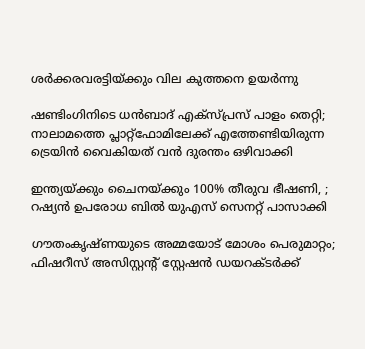ശര്‍ക്കരവരട്ടിയ്‌ക്കും വില കുത്തനെ ഉയർന്നു

ഷണ്ടിംഗിനിടെ ധൻബാദ് എക്‌സ്പ്രസ് പാളം തെറ്റി; നാലാമത്തെ പ്ലാറ്റ്ഫോമിലേക്ക് എത്തേണ്ടിയിരുന്ന ട്രെയിൻ വൈകിയത് വൻ ദുരന്തം ഒഴിവാക്കി

ഇന്ത്യയ്‌ക്കും ചൈനയ്‌ക്കും 100% തീരുവ ഭീഷണി, ; റഷ്യൻ ഉപരോധ ബിൽ യുഎസ് സെനറ്റ് പാസാക്കി

ഗൗതംകൃഷ്ണയുടെ അമ്മയോട് മോശം പെരുമാറ്റം; ഫിഷറീസ് അസിസ്റ്റൻ്റ് സ്റ്റേഷൻ ഡയറക്ടർക്ക്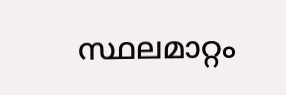സ്ഥലമാറ്റം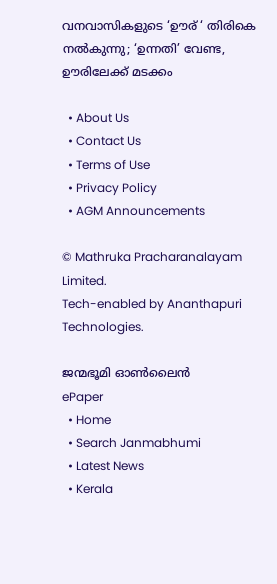വനവാസികളുടെ ‘ഊര് ‘ തിരികെ നല്‍കുന്നു; ‘ഉന്നതി’ വേണ്ട, ഊരിലേക്ക് മടക്കം

  • About Us
  • Contact Us
  • Terms of Use
  • Privacy Policy
  • AGM Announcements

© Mathruka Pracharanalayam Limited.
Tech-enabled by Ananthapuri Technologies.

ജന്മഭൂമി ഓണ്‍ലൈന്‍
ePaper
  • Home
  • Search Janmabhumi
  • Latest News
  • Kerala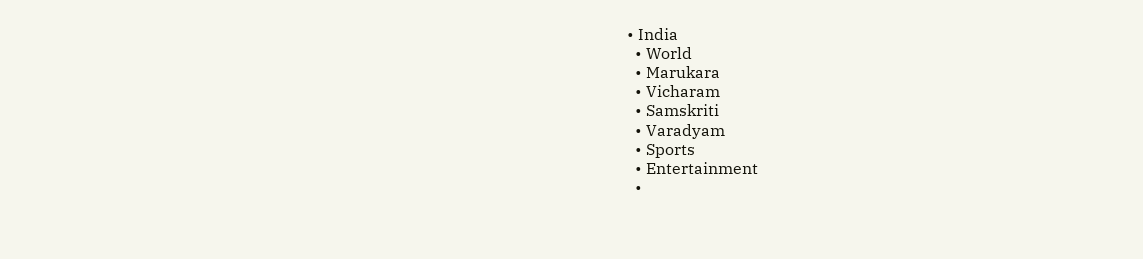• India
  • World
  • Marukara
  • Vicharam
  • Samskriti
  • Varadyam
  • Sports
  • Entertainment
  •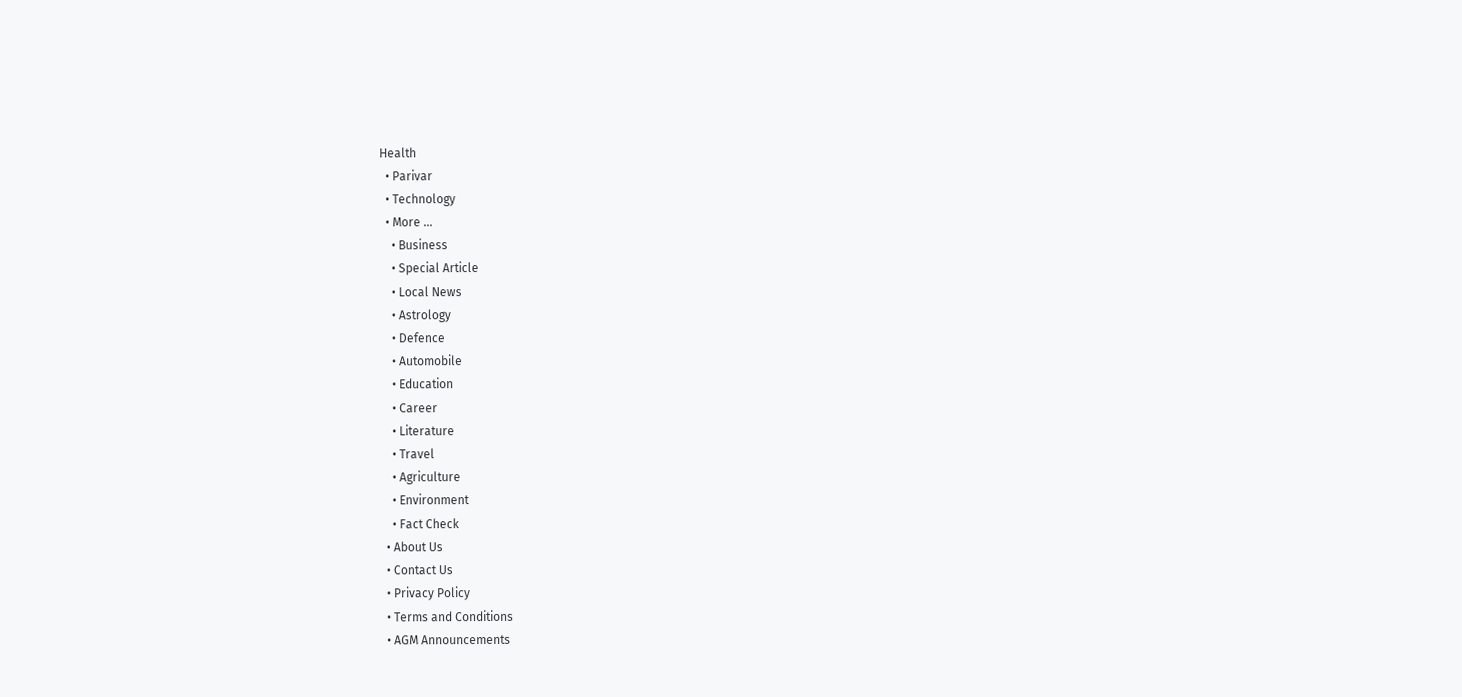Health
  • Parivar
  • Technology
  • More …
    • Business
    • Special Article
    • Local News
    • Astrology
    • Defence
    • Automobile
    • Education
    • Career
    • Literature
    • Travel
    • Agriculture
    • Environment
    • Fact Check
  • About Us
  • Contact Us
  • Privacy Policy
  • Terms and Conditions
  • AGM Announcements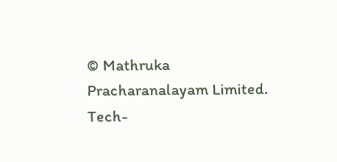© Mathruka Pracharanalayam Limited.
Tech-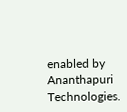enabled by Ananthapuri Technologies.